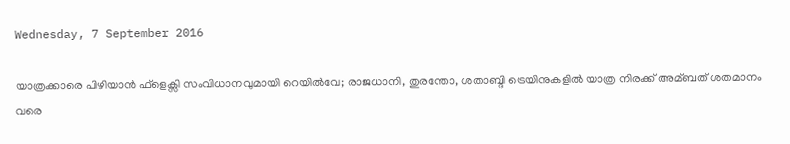Wednesday, 7 September 2016

യാത്രക്കാരെ പിഴിയാന്‍ ഫ്ളെക്സി സംവിധാനവുമായി റെയില്‍വേ; രാജധാനി, തുരന്തോ, ശതാബ്ദി ട്രെയിനുകളില്‍ യാത്ര നിരക്ക് അമ്ബത് ശതമാനം വരെ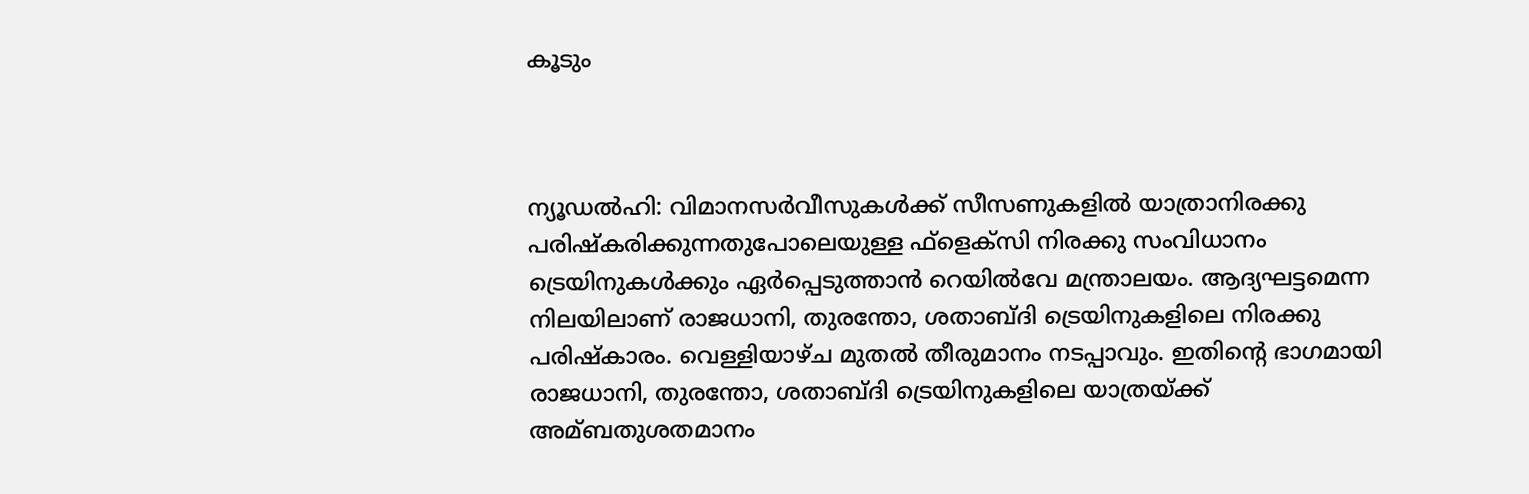കൂടും



ന്യൂഡല്‍ഹി: വിമാനസര്‍വീസുകള്‍ക്ക് സീസണുകളില്‍ യാത്രാനിരക്കു പരിഷ്കരിക്കുന്നതുപോലെയുള്ള ഫ്ളെക്സി നിരക്കു സംവിധാനം ട്രെയിനുകള്‍ക്കും ഏര്‍പ്പെടുത്താന്‍ റെയില്‍വേ മന്ത്രാലയം. ആദ്യഘട്ടമെന്ന നിലയിലാണ് രാജധാനി, തുരന്തോ, ശതാബ്ദി ട്രെയിനുകളിലെ നിരക്കു പരിഷ്കാരം. വെള്ളിയാഴ്ച മുതല്‍ തീരുമാനം നടപ്പാവും. ഇതിന്റെ ഭാഗമായി രാജധാനി, തുരന്തോ, ശതാബ്ദി ട്രെയിനുകളിലെ യാത്രയ്ക്ക് അമ്ബതുശതമാനം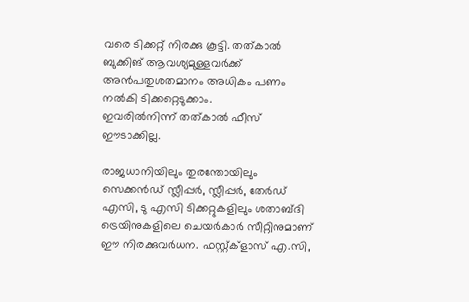വരെ ടിക്കറ്റ് നിരക്കു കൂട്ടി. തത്കാല്‍ ബുക്കിങ് ആവശ്യമുള്ളവര്‍ക്ക് അന്‍പതുശതമാനം അധികം പണം നല്‍കി ടിക്കറ്റെടുക്കാം.
ഇവരില്‍നിന്ന് തത്കാല്‍ ഫീസ് ഈടാക്കില്ല.

രാജധാനിയിലും തുരന്തോയിലും സെക്കന്‍ഡ് സ്ലീപ്പര്‍, സ്ലീപ്പര്‍, തേര്‍ഡ് എസി, ടു എസി ടിക്കറ്റുകളിലും ശതാബ്ദി ട്രെയിനുകളിലെ ചെയര്‍കാര്‍ സീറ്റിനുമാണ് ഈ നിരക്കുവര്‍ധന. ഫസ്റ്റ്ക്ളാസ് എ.സി,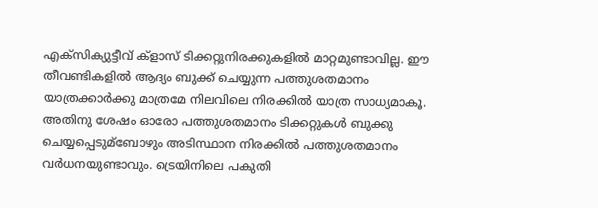എക്സിക്യുട്ടീവ് ക്ളാസ് ടിക്കറ്റുനിരക്കുകളില്‍ മാറ്റമുണ്ടാവില്ല. ഈ തീവണ്ടികളില്‍ ആദ്യം ബുക്ക് ചെയ്യുന്ന പത്തുശതമാനം യാത്രക്കാര്‍ക്കു മാത്രമേ നിലവിലെ നിരക്കില്‍ യാത്ര സാധ്യമാകൂ. അതിനു ശേഷം ഓരോ പത്തുശതമാനം ടിക്കറ്റുകള്‍ ബുക്കു ചെയ്യപ്പെടുമ്ബോഴും അടിസ്ഥാന നിരക്കില്‍ പത്തുശതമാനം വര്‍ധനയുണ്ടാവും. ട്രെയിനിലെ പകുതി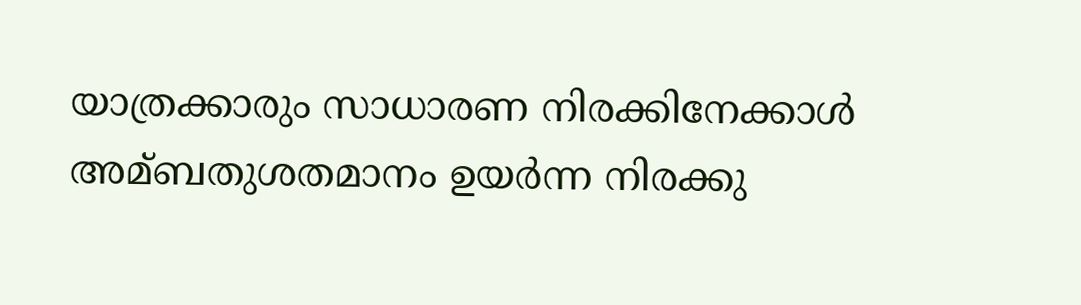യാത്രക്കാരും സാധാരണ നിരക്കിനേക്കാള്‍ അമ്ബതുശതമാനം ഉയര്‍ന്ന നിരക്കു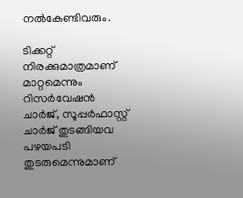നല്‍കേണ്ടിവരും.

ടിക്കറ്റ് നിരക്കുമാത്രമാണ് മാറ്റമെന്നും റിസര്‍വേഷന്‍ ചാര്‍ജ്, സൂപ്പര്‍ഫാസ്റ്റ് ചാര്‍ജ് തുടങ്ങിയവ പഴയപടി തുടരുമെന്നുമാണ്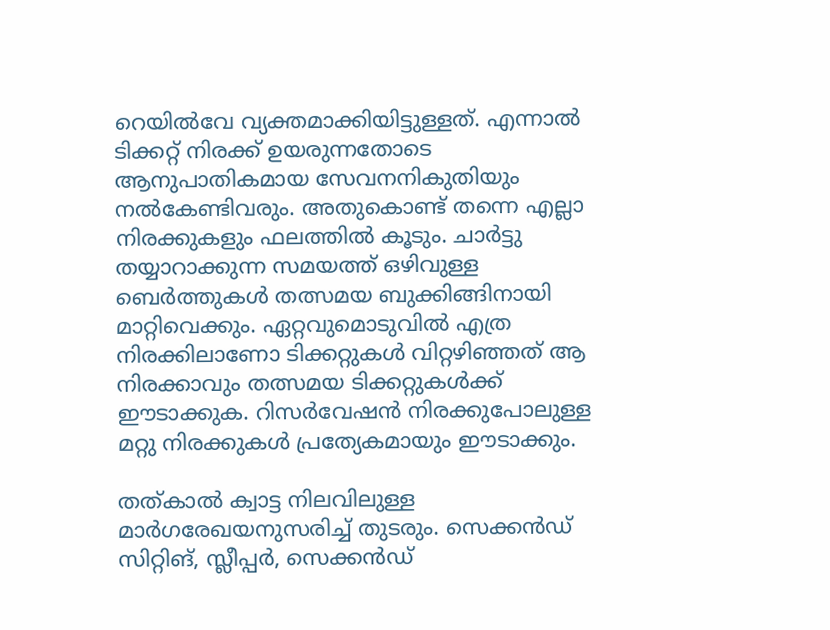റെയില്‍വേ വ്യക്തമാക്കിയിട്ടുള്ളത്. എന്നാല്‍ ടിക്കറ്റ് നിരക്ക് ഉയരുന്നതോടെ ആനുപാതികമായ സേവനനികുതിയും നല്‍കേണ്ടിവരും. അതുകൊണ്ട് തന്നെ എല്ലാ നിരക്കുകളും ഫലത്തില്‍ കൂടും. ചാര്‍ട്ടു തയ്യാറാക്കുന്ന സമയത്ത് ഒഴിവുള്ള ബെര്‍ത്തുകള്‍ തത്സമയ ബുക്കിങ്ങിനായി മാറ്റിവെക്കും. ഏറ്റവുമൊടുവില്‍ എത്ര നിരക്കിലാണോ ടിക്കറ്റുകള്‍ വിറ്റഴിഞ്ഞത് ആ നിരക്കാവും തത്സമയ ടിക്കറ്റുകള്‍ക്ക് ഈടാക്കുക. റിസര്‍വേഷന്‍ നിരക്കുപോലുള്ള മറ്റു നിരക്കുകള്‍ പ്രത്യേകമായും ഈടാക്കും.

തത്കാല്‍ ക്വാട്ട നിലവിലുള്ള മാര്‍ഗരേഖയനുസരിച്ച്‌ തുടരും. സെക്കന്‍ഡ് സിറ്റിങ്, സ്ലീപ്പര്‍, സെക്കന്‍ഡ്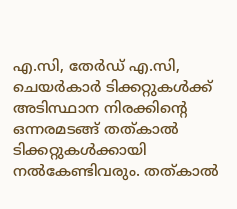എ.സി, തേര്‍ഡ് എ.സി, ചെയര്‍കാര്‍ ടിക്കറ്റുകള്‍ക്ക് അടിസ്ഥാന നിരക്കിന്റെ ഒന്നരമടങ്ങ് തത്കാല്‍ ടിക്കറ്റുകള്‍ക്കായി നല്‍കേണ്ടിവരും. തത്കാല്‍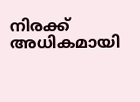നിരക്ക് അധികമായി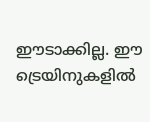ഈടാക്കില്ല. ഈ ട്രെയിനുകളില്‍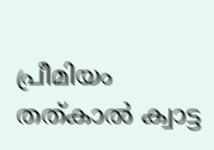പ്രീമിയം തത്കാല്‍ ക്വാട്ട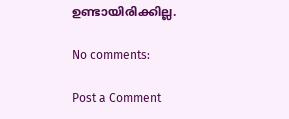ഉണ്ടായിരിക്കില്ല.

No comments:

Post a Comment